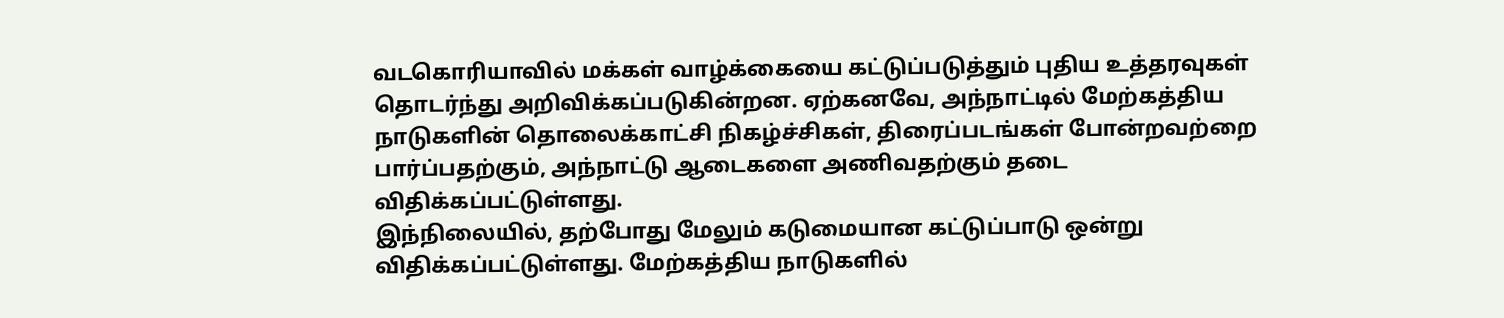வடகொரியாவில் மக்கள் வாழ்க்கையை கட்டுப்படுத்தும் புதிய உத்தரவுகள் தொடர்ந்து அறிவிக்கப்படுகின்றன. ஏற்கனவே, அந்நாட்டில் மேற்கத்திய நாடுகளின் தொலைக்காட்சி நிகழ்ச்சிகள், திரைப்படங்கள் போன்றவற்றை பார்ப்பதற்கும், அந்நாட்டு ஆடைகளை அணிவதற்கும் தடை விதிக்கப்பட்டுள்ளது.
இந்நிலையில், தற்போது மேலும் கடுமையான கட்டுப்பாடு ஒன்று விதிக்கப்பட்டுள்ளது. மேற்கத்திய நாடுகளில்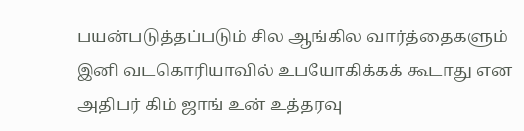பயன்படுத்தப்படும் சில ஆங்கில வார்த்தைகளும் இனி வடகொரியாவில் உபயோகிக்கக் கூடாது என அதிபர் கிம் ஜாங் உன் உத்தரவு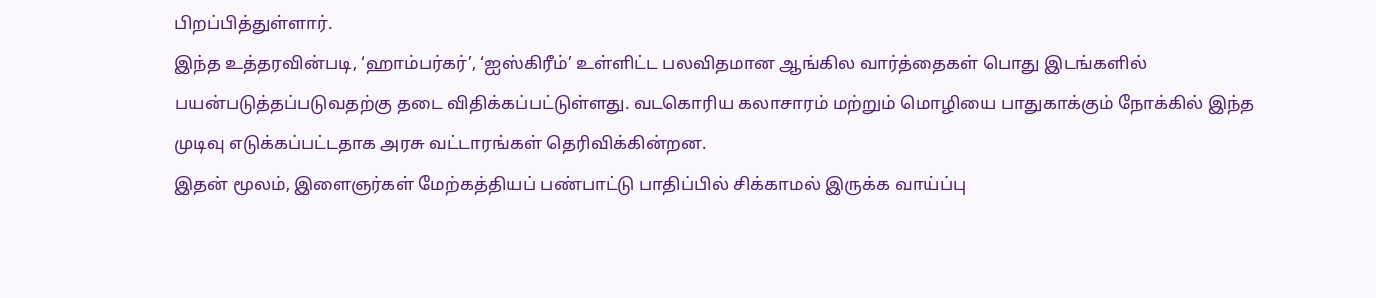பிறப்பித்துள்ளார்.
இந்த உத்தரவின்படி, ‘ஹாம்பர்கர்’, ‘ஐஸ்கிரீம்’ உள்ளிட்ட பலவிதமான ஆங்கில வார்த்தைகள் பொது இடங்களில் பயன்படுத்தப்படுவதற்கு தடை விதிக்கப்பட்டுள்ளது. வடகொரிய கலாசாரம் மற்றும் மொழியை பாதுகாக்கும் நோக்கில் இந்த முடிவு எடுக்கப்பட்டதாக அரசு வட்டாரங்கள் தெரிவிக்கின்றன.
இதன் மூலம், இளைஞர்கள் மேற்கத்தியப் பண்பாட்டு பாதிப்பில் சிக்காமல் இருக்க வாய்ப்பு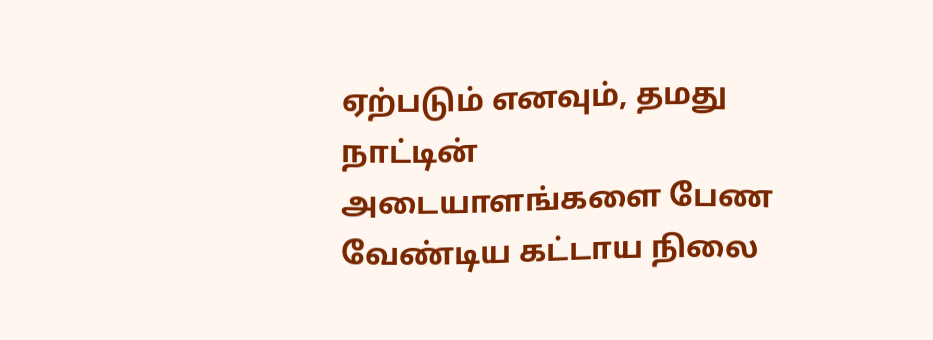ஏற்படும் எனவும், தமது நாட்டின் அடையாளங்களை பேண வேண்டிய கட்டாய நிலை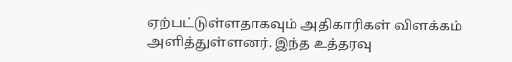ஏற்பட்டுள்ளதாகவும் அதிகாரிகள் விளக்கம் அளித்துள்ளனர். இந்த உத்தரவு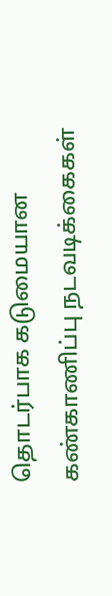தொடர்பாக கடுமையான கண்காணிப்பு நடவடிக்கைகள்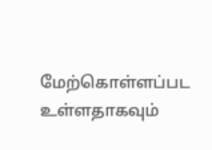மேற்கொள்ளப்பட உள்ளதாகவும்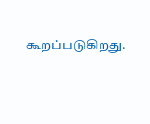கூறப்படுகிறது.